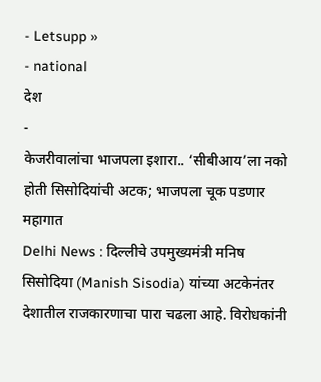- Letsupp »
- national
देश
-
केजरीवालांचा भाजपला इशारा.. ‘सीबीआय’ला नको होती सिसोदियांची अटक; भाजपला चूक पडणार महागात
Delhi News : दिल्लीचे उपमुख्यमंत्री मनिष सिसोदिया (Manish Sisodia) यांच्या अटकेनंतर देशातील राजकारणाचा पारा चढला आहे. विरोधकांनी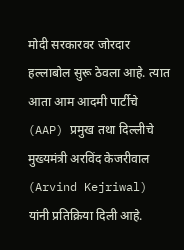मोदी सरकारवर जोरदार हल्लाबोल सुरू ठेवला आहे. त्यात आता आम आदमी पार्टीचे (AAP) प्रमुख तथा दिल्लीचे मुख्यमंत्री अरविंद केजरीवाल (Arvind Kejriwal) यांनी प्रतिक्रिया दिली आहे.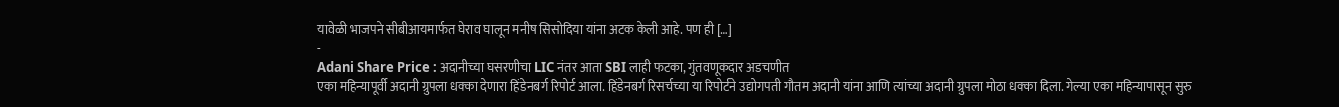यावेळी भाजपने सीबीआयमार्फत घेराव घालून मनीष सिसोदिया यांना अटक केली आहे. पण ही […]
-
Adani Share Price : अदानीच्या घसरणीचा LIC नंतर आता SBI लाही फटका, गुंतवणूकदार अडचणीत
एका महिन्यापूर्वी अदानी ग्रुपला धक्का देणारा हिंडेनबर्ग रिपोर्ट आला. हिंडेनबर्ग रिसर्चच्या या रिपोर्टने उद्योगपती गौतम अदानी यांना आणि त्यांच्या अदानी ग्रुपला मोठा धक्का दिला. गेल्या एका महिन्यापासून सुरु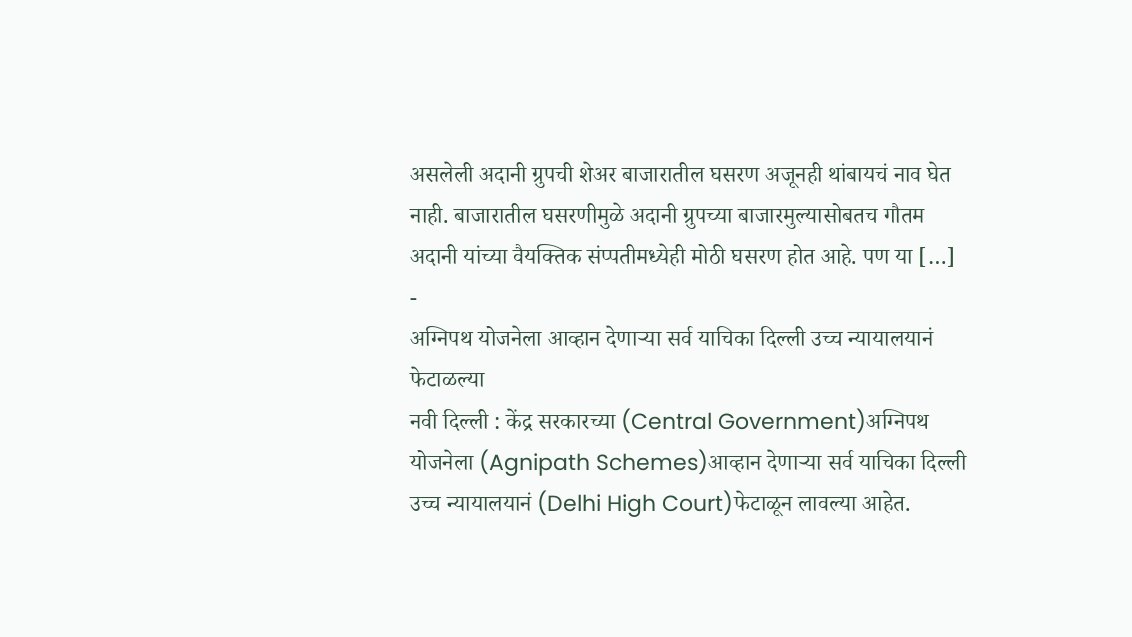असलेली अदानी ग्रुपची शेअर बाजारातील घसरण अजूनही थांबायचं नाव घेत नाही. बाजारातील घसरणीमुळे अदानी ग्रुपच्या बाजारमुल्यासोबतच गौतम अदानी यांच्या वैयक्तिक संप्पतीमध्येही मोठी घसरण होत आहे. पण या […]
-
अग्निपथ योजनेला आव्हान देणाऱ्या सर्व याचिका दिल्ली उच्च न्यायालयानं फेटाळल्या
नवी दिल्ली : केंद्र सरकारच्या (Central Government)अग्निपथ योजनेला (Agnipath Schemes)आव्हान देणाऱ्या सर्व याचिका दिल्ली उच्च न्यायालयानं (Delhi High Court)फेटाळून लावल्या आहेत.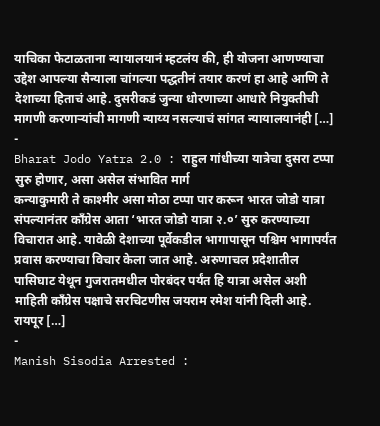याचिका फेटाळताना न्यायालयानं म्हटलंय की, ही योजना आणण्याचा उद्देश आपल्या सैन्याला चांगल्या पद्धतीनं तयार करणं हा आहे आणि ते देशाच्या हिताचं आहे. दुसरीकडं जुन्या धोरणाच्या आधारे नियुक्तीची मागणी करणाऱ्यांची मागणी न्याय्य नसल्याचं सांगत न्यायालयानंही […]
-
Bharat Jodo Yatra 2.0 : राहुल गांधीच्या यात्रेचा दुसरा टप्पा सुरु होणार, असा असेल संभावित मार्ग
कन्याकुमारी ते काश्मीर असा मोठा टप्पा पार करून भारत जोडो यात्रा संपल्यानंतर कॉंग्रेस आता ‘भारत जोडो यात्रा २.०’ सुरु करण्याच्या विचारात आहे. यावेळी देशाच्या पूर्वेकडील भागापासून पश्चिम भागापर्यंत प्रवास करण्याचा विचार केला जात आहे. अरुणाचल प्रदेशातील पासिघाट येथून गुजरातमधील पोरबंदर पर्यंत हि यात्रा असेल अशी माहिती काँग्रेस पक्षाचे सरचिटणीस जयराम रमेश यांनी दिली आहे. रायपूर […]
-
Manish Sisodia Arrested :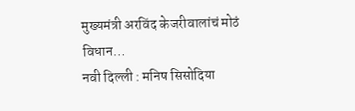मुख्यमंत्री अरविंद केजरीवालांचं मोठं विधान…
नवी दिल्ली : मनिष सिसोदिया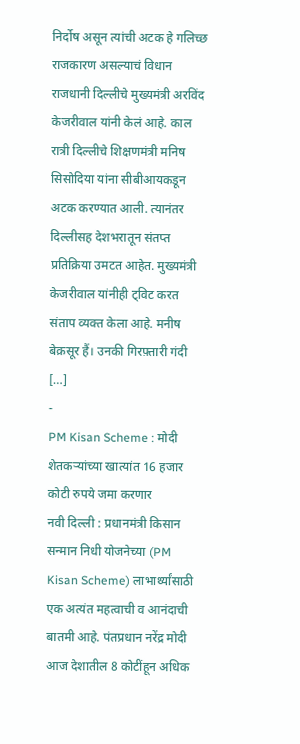निर्दोष असून त्यांची अटक हे गलिच्छ राजकारण असल्याचं विधान राजधानी दिल्लीचे मुख्यमंत्री अरविंद केजरीवाल यांनी केलं आहे. काल रात्री दिल्लीचे शिक्षणमंत्री मनिष सिसोदिया यांना सीबीआयकडून अटक करण्यात आली. त्यानंतर दिल्लीसह देशभरातून संतप्त प्रतिक्रिया उमटत आहेत. मुख्यमंत्री केजरीवाल यांनीही ट्विट करत संताप व्यक्त केला आहे. मनीष बेक़सूर हैं। उनकी गिरफ़्तारी गंदी […]
-
PM Kisan Scheme : मोदी शेतकऱ्यांच्या खात्यांत 16 हजार कोटी रुपये जमा करणार
नवी दिल्ली : प्रधानमंत्री किसान सन्मान निधी योजनेच्या (PM Kisan Scheme) लाभार्थ्यांसाठी एक अत्यंत महत्वाची व आनंदाची बातमी आहे. पंतप्रधान नरेंद्र मोदी आज देशातील 8 कोटींहून अधिक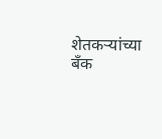शेतकऱ्यांच्या बँक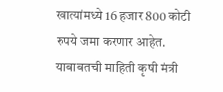खात्यांमध्ये 16 हजार 800 कोटी रुपये जमा करणार आहेत. याबाबतची माहिती कृषी मंत्री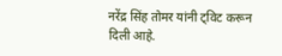नरेंद्र सिंह तोमर यांनी ट्विट करून दिली आहे.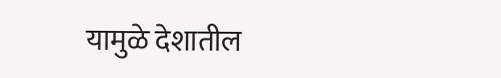यामुळे देशातील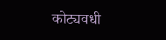कोट्यवधी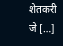शेतकरी जे […]